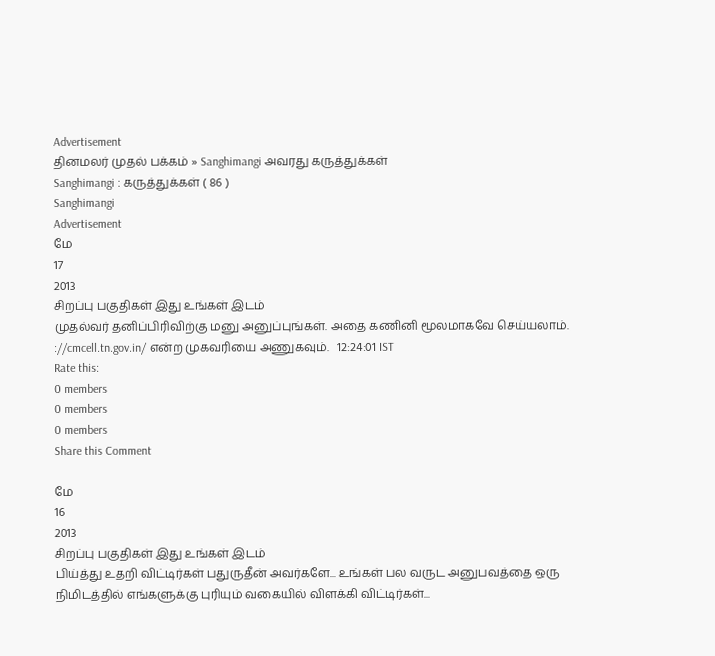Advertisement
தினமலர் முதல் பக்கம் » Sanghimangi அவரது கருத்துக்கள்
Sanghimangi : கருத்துக்கள் ( 86 )
Sanghimangi
Advertisement
மே
17
2013
சிறப்பு பகுதிகள் இது உங்கள் இடம்
முதல்வர் தனிப்பிரிவிற்கு மனு அனுப்புங்கள். அதை கணினி மூலமாகவே செய்யலாம். ://cmcell.tn.gov.in/ என்ற முகவரியை அணுகவும்.   12:24:01 IST
Rate this:
0 members
0 members
0 members
Share this Comment

மே
16
2013
சிறப்பு பகுதிகள் இது உங்கள் இடம்
பிய்த்து உதறி விட்டிர்கள் பதுருதீன் அவர்களே... உங்கள் பல வருட அனுபவத்தை ஒரு நிமிடத்தில் எங்களுக்கு புரியும் வகையில் விளக்கி விட்டிர்கள்...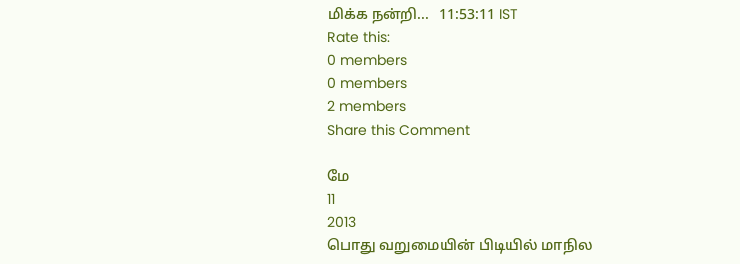மிக்க நன்றி...   11:53:11 IST
Rate this:
0 members
0 members
2 members
Share this Comment

மே
11
2013
பொது வறுமையின் பிடியில் மாநில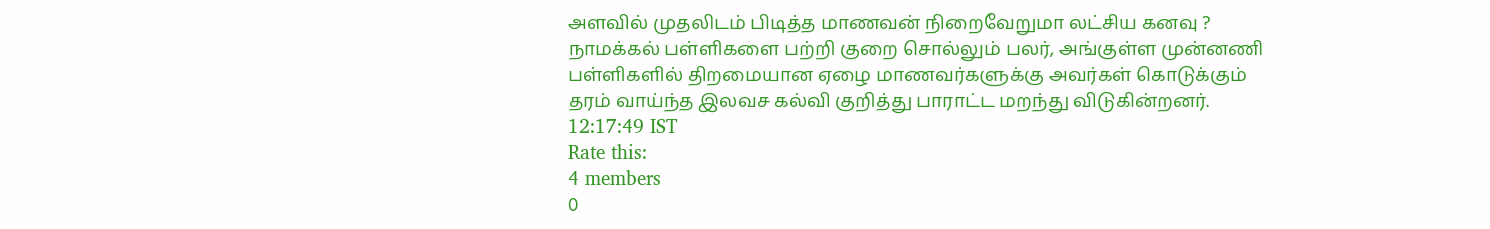அளவில் முதலிடம் பிடித்த மாணவன் நிறைவேறுமா லட்சிய கனவு ?
நாமக்கல் பள்ளிகளை பற்றி குறை சொல்லும் பலர், அங்குள்ள முன்னணி பள்ளிகளில் திறமையான ஏழை மாணவர்களுக்கு அவர்கள் கொடுக்கும் தரம் வாய்ந்த இலவச கல்வி குறித்து பாராட்ட மறந்து விடுகின்றனர்.   12:17:49 IST
Rate this:
4 members
0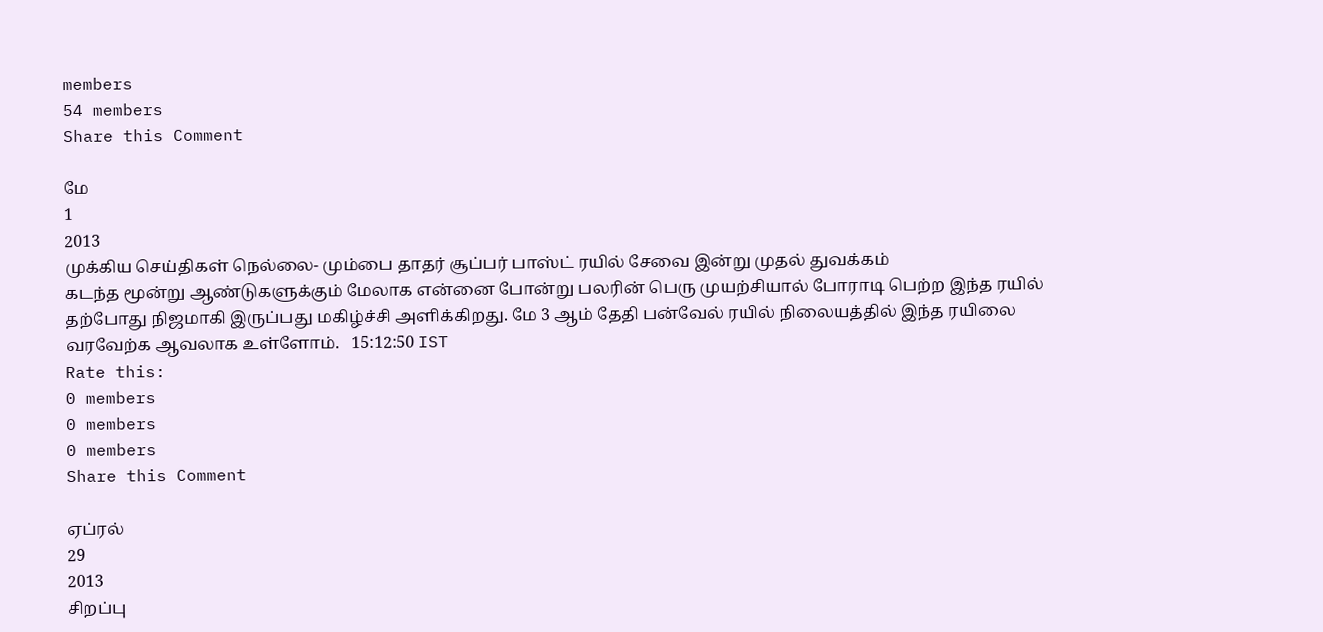members
54 members
Share this Comment

மே
1
2013
முக்கிய செய்திகள் நெல்லை- மும்பை தாதர் சூப்பர் பாஸ்ட் ரயில் சேவை இன்று முதல் துவக்கம்
கடந்த மூன்று ஆண்டுகளுக்கும் மேலாக என்னை போன்று பலரின் பெரு முயற்சியால் போராடி பெற்ற இந்த ரயில் தற்போது நிஜமாகி இருப்பது மகிழ்ச்சி அளிக்கிறது. மே 3 ஆம் தேதி பன்வேல் ரயில் நிலையத்தில் இந்த ரயிலை வரவேற்க ஆவலாக உள்ளோம்.   15:12:50 IST
Rate this:
0 members
0 members
0 members
Share this Comment

ஏப்ரல்
29
2013
சிறப்பு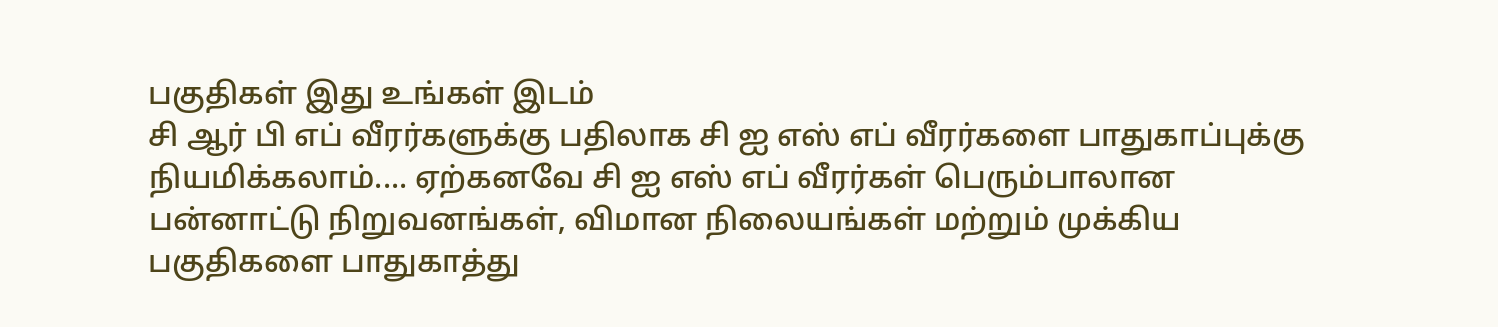பகுதிகள் இது உங்கள் இடம்
சி ஆர் பி எப் வீரர்களுக்கு பதிலாக சி ஐ எஸ் எப் வீரர்களை பாதுகாப்புக்கு நியமிக்கலாம்.... ஏற்கனவே சி ஐ எஸ் எப் வீரர்கள் பெரும்பாலான பன்னாட்டு நிறுவனங்கள், விமான நிலையங்கள் மற்றும் முக்கிய பகுதிகளை பாதுகாத்து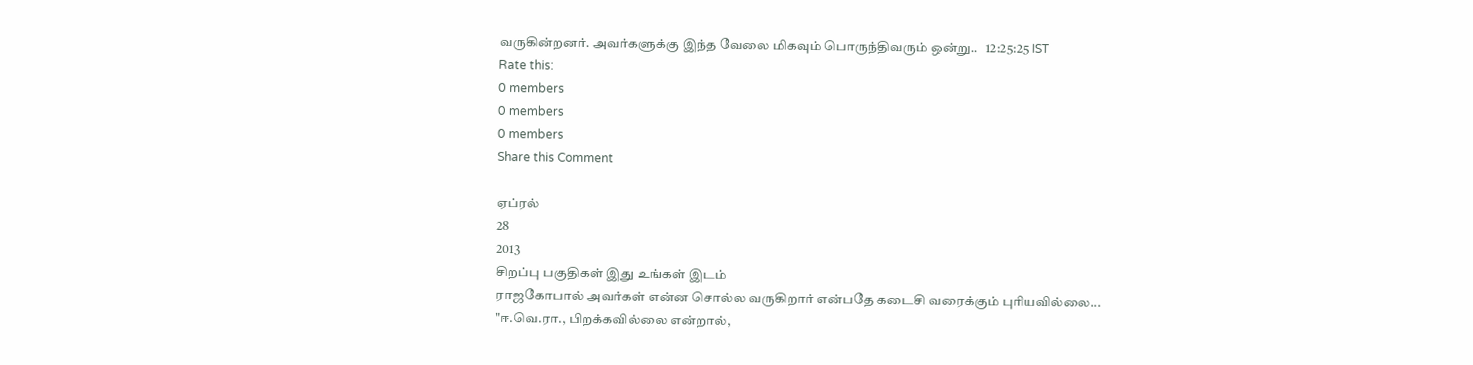வருகின்றனர். அவர்களுக்கு இந்த வேலை மிகவும் பொருந்திவரும் ஒன்று..   12:25:25 IST
Rate this:
0 members
0 members
0 members
Share this Comment

ஏப்ரல்
28
2013
சிறப்பு பகுதிகள் இது உங்கள் இடம்
ராஜகோபால் அவர்கள் என்ன சொல்ல வருகிறார் என்பதே கடைசி வரைக்கும் புரியவில்லை... "ஈ.வெ.ரா., பிறக்கவில்லை என்றால்,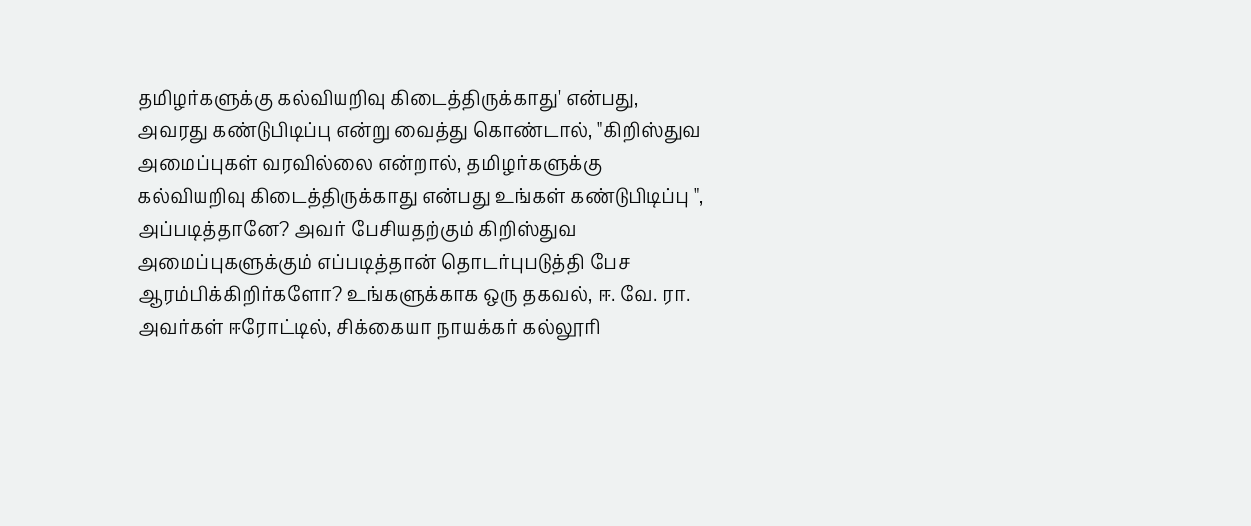தமிழர்களுக்கு கல்வியறிவு கிடைத்திருக்காது' என்பது, அவரது கண்டுபிடிப்பு என்று வைத்து கொண்டால், "கிறிஸ்துவ அமைப்புகள் வரவில்லை என்றால், தமிழர்களுக்கு கல்வியறிவு கிடைத்திருக்காது என்பது உங்கள் கண்டுபிடிப்பு ", அப்படித்தானே? அவர் பேசியதற்கும் கிறிஸ்துவ அமைப்புகளுக்கும் எப்படித்தான் தொடர்புபடுத்தி பேச ஆரம்பிக்கிறிர்களோ? உங்களுக்காக ஒரு தகவல், ஈ. வே. ரா. அவர்கள் ஈரோட்டில், சிக்கையா நாயக்கர் கல்லூரி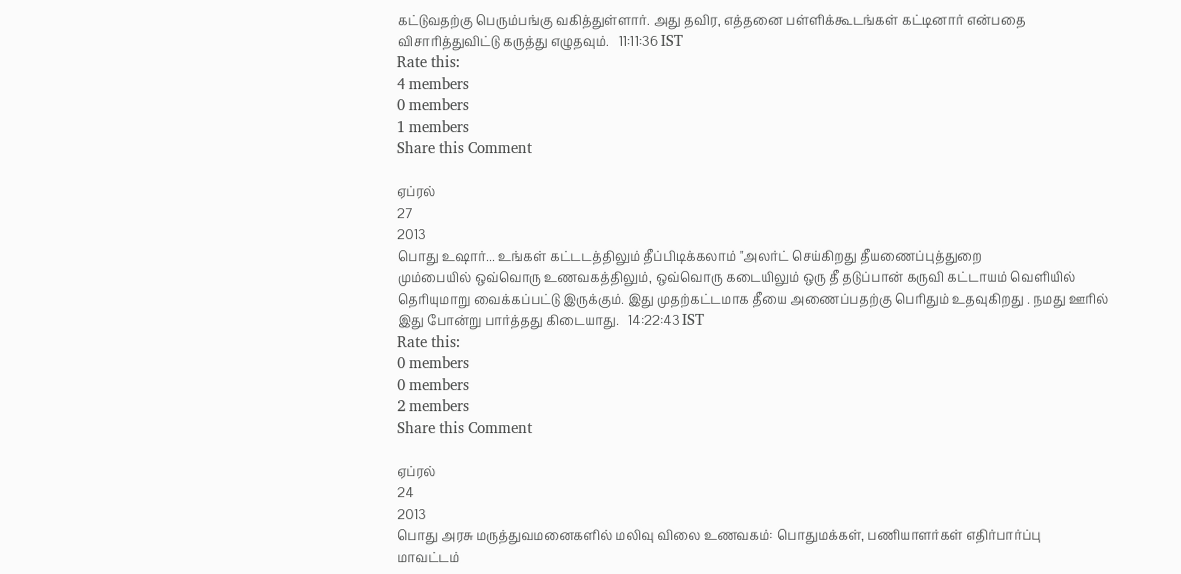கட்டுவதற்கு பெரும்பங்கு வகித்துள்ளார். அது தவிர, எத்தனை பள்ளிக்கூடங்கள் கட்டினார் என்பதை விசாரித்துவிட்டு கருத்து எழுதவும்.   11:11:36 IST
Rate this:
4 members
0 members
1 members
Share this Comment

ஏப்ரல்
27
2013
பொது உஷார்... உங்கள் கட்டடத்திலும் தீப்பிடிக்கலாம் "அலர்ட் செய்கிறது தீயணைப்புத்துறை
மும்பையில் ஒவ்வொரு உணவகத்திலும், ஒவ்வொரு கடையிலும் ஒரு தீ தடுப்பான் கருவி கட்டாயம் வெளியில் தெரியுமாறு வைக்கப்பட்டு இருக்கும். இது முதற்கட்டமாக தீயை அணைப்பதற்கு பெரிதும் உதவுகிறது . நமது ஊரில் இது போன்று பார்த்தது கிடையாது.   14:22:43 IST
Rate this:
0 members
0 members
2 members
Share this Comment

ஏப்ரல்
24
2013
பொது அரசு மருத்துவமனைகளில் மலிவு விலை உணவகம்: பொதுமக்கள், பணியாளர்கள் எதிர்பார்ப்பு
மாவட்டம்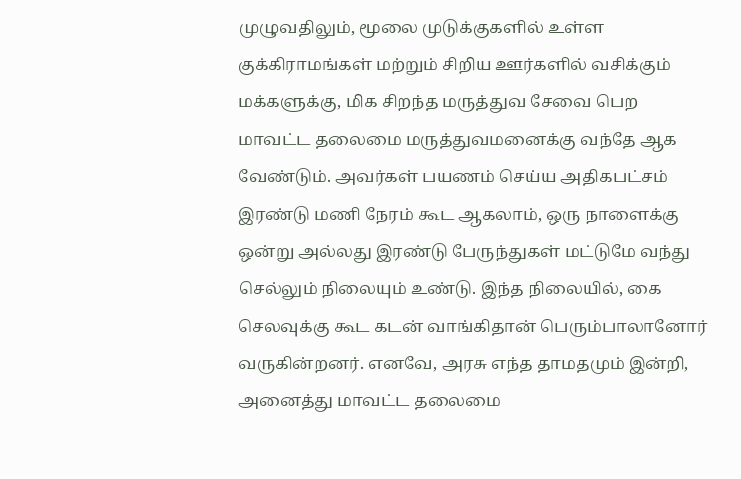முழுவதிலும், மூலை முடுக்குகளில் உள்ள குக்கிராமங்கள் மற்றும் சிறிய ஊர்களில் வசிக்கும் மக்களுக்கு, மிக சிறந்த மருத்துவ சேவை பெற மாவட்ட தலைமை மருத்துவமனைக்கு வந்தே ஆக வேண்டும். அவர்கள் பயணம் செய்ய அதிகபட்சம் இரண்டு மணி நேரம் கூட ஆகலாம், ஒரு நாளைக்கு ஒன்று அல்லது இரண்டு பேருந்துகள் மட்டுமே வந்து செல்லும் நிலையும் உண்டு. இந்த நிலையில், கை செலவுக்கு கூட கடன் வாங்கிதான் பெரும்பாலானோர் வருகின்றனர். எனவே, அரசு எந்த தாமதமும் இன்றி, அனைத்து மாவட்ட தலைமை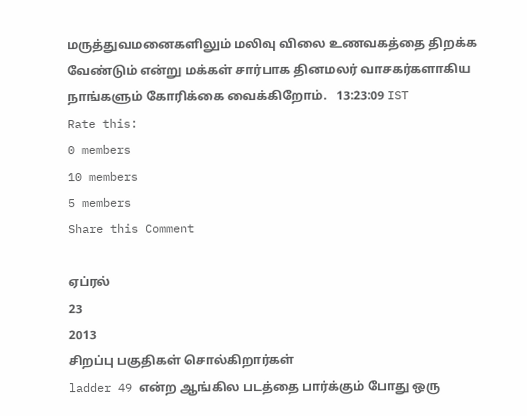மருத்துவமனைகளிலும் மலிவு விலை உணவகத்தை திறக்க வேண்டும் என்று மக்கள் சார்பாக தினமலர் வாசகர்களாகிய நாங்களும் கோரிக்கை வைக்கிறோம்.   13:23:09 IST
Rate this:
0 members
10 members
5 members
Share this Comment

ஏப்ரல்
23
2013
சிறப்பு பகுதிகள் சொல்கிறார்கள்
ladder 49 என்ற ஆங்கில படத்தை பார்க்கும் போது ஒரு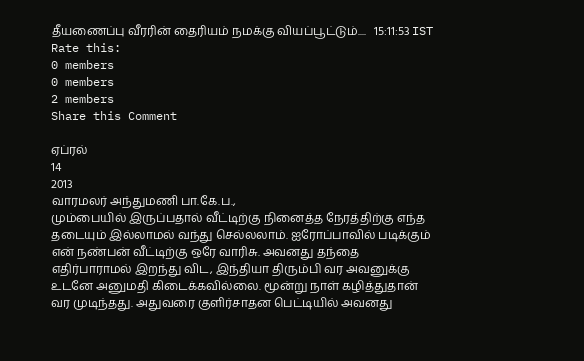தீயணைப்பு வீரரின் தைரியம் நமக்கு வியப்பூட்டும்....   15:11:53 IST
Rate this:
0 members
0 members
2 members
Share this Comment

ஏப்ரல்
14
2013
வாரமலர் அந்துமணி பா.கே.ப.,
மும்பையில் இருப்பதால் வீட்டிற்கு நினைத்த நேரத்திற்கு எந்த தடையும் இல்லாமல் வந்து செல்லலாம். ஐரோப்பாவில் படிக்கும் என் நண்பன் வீட்டிற்கு ஒரே வாரிசு. அவனது தந்தை எதிர்பாராமல் இறந்து விட, இந்தியா திரும்பி வர அவனுக்கு உடனே அனுமதி கிடைக்கவில்லை. மூன்று நாள் கழித்துதான் வர முடிந்தது. அதுவரை குளிர்சாதன பெட்டியில் அவனது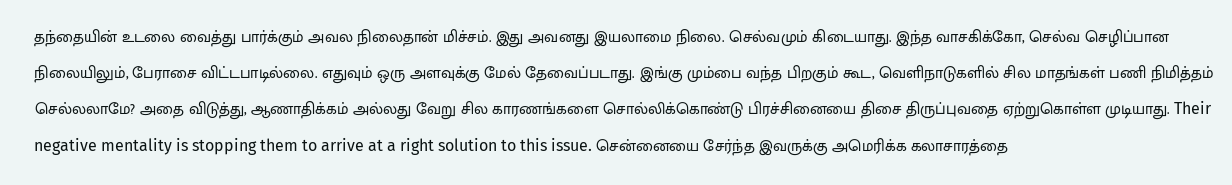தந்தையின் உடலை வைத்து பார்க்கும் அவல நிலைதான் மிச்சம். இது அவனது இயலாமை நிலை. செல்வமும் கிடையாது. இந்த வாசகிக்கோ, செல்வ செழிப்பான நிலையிலும், பேராசை விட்டபாடில்லை. எதுவும் ஒரு அளவுக்கு மேல் தேவைப்படாது. இங்கு மும்பை வந்த பிறகும் கூட, வெளிநாடுகளில் சில மாதங்கள் பணி நிமித்தம் செல்லலாமே? அதை விடுத்து, ஆணாதிக்கம் அல்லது வேறு சில காரணங்களை சொல்லிக்கொண்டு பிரச்சினையை திசை திருப்புவதை ஏற்றுகொள்ள முடியாது. Their negative mentality is stopping them to arrive at a right solution to this issue. சென்னையை சேர்ந்த இவருக்கு அமெரிக்க கலாசாரத்தை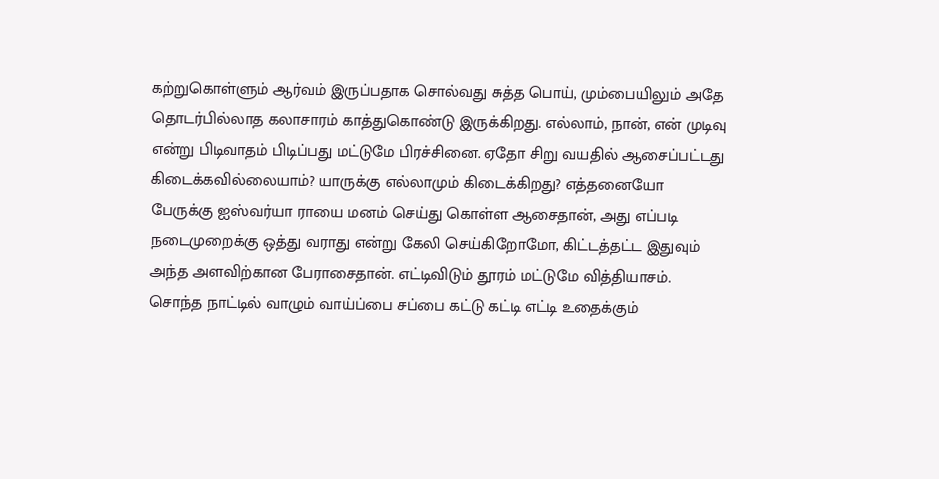கற்றுகொள்ளும் ஆர்வம் இருப்பதாக சொல்வது சுத்த பொய், மும்பையிலும் அதே தொடர்பில்லாத கலாசாரம் காத்துகொண்டு இருக்கிறது. எல்லாம், நான், என் முடிவு என்று பிடிவாதம் பிடிப்பது மட்டுமே பிரச்சினை. ஏதோ சிறு வயதில் ஆசைப்பட்டது கிடைக்கவில்லையாம்? யாருக்கு எல்லாமும் கிடைக்கிறது? எத்தனையோ பேருக்கு ஐஸ்வர்யா ராயை மனம் செய்து கொள்ள ஆசைதான், அது எப்படி நடைமுறைக்கு ஒத்து வராது என்று கேலி செய்கிறோமோ, கிட்டத்தட்ட இதுவும் அந்த அளவிற்கான பேராசைதான். எட்டிவிடும் தூரம் மட்டுமே வித்தியாசம். சொந்த நாட்டில் வாழும் வாய்ப்பை சப்பை கட்டு கட்டி எட்டி உதைக்கும்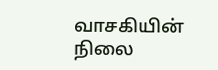வாசகியின் நிலை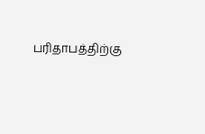பரிதாபத்திற்கு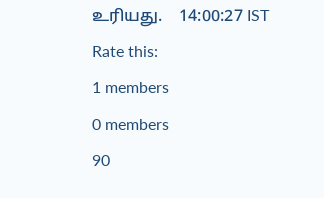உரியது.    14:00:27 IST
Rate this:
1 members
0 members
90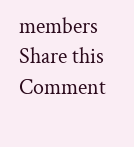members
Share this Comment